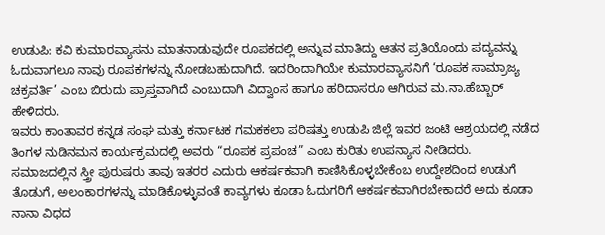ಉಡುಪಿ: ಕವಿ ಕುಮಾರವ್ಯಾಸನು ಮಾತನಾಡುವುದೇ ರೂಪಕದಲ್ಲಿ ಅನ್ನುವ ಮಾತಿದ್ದು ಆತನ ಪ್ರತಿಯೊಂದು ಪದ್ಯವನ್ನು ಓದುವಾಗಲೂ ನಾವು ರೂಪಕಗಳನ್ನು ನೋಡಬಹುದಾಗಿದೆ. ಇದರಿಂದಾಗಿಯೇ ಕುಮಾರವ್ಯಾಸನಿಗೆ ‘ರೂಪಕ ಸಾಮ್ರಾಜ್ಯ ಚಕ್ರವರ್ತಿ’ ಎಂಬ ಬಿರುದು ಪ್ರಾಪ್ತವಾಗಿದೆ ಎಂಬುದಾಗಿ ವಿದ್ವಾಂಸ ಹಾಗೂ ಹರಿದಾಸರೂ ಆಗಿರುವ ಮ.ನಾ.ಹೆಬ್ಬಾರ್ ಹೇಳಿದರು.
ಇವರು ಕಾಂತಾವರ ಕನ್ನಡ ಸಂಘ ಮತ್ತು ಕರ್ನಾಟಕ ಗಮಕಕಲಾ ಪರಿಷತ್ತು ಉಡುಪಿ ಜಿಲ್ಲೆ ಇವರ ಜಂಟಿ ಆಶ್ರಯದಲ್ಲಿ ನಡೆದ ತಿಂಗಳ ನುಡಿನಮನ ಕಾರ್ಯಕ್ರಮದಲ್ಲಿ ಅವರು “ರೂಪಕ ಪ್ರಪಂಚ” ಎಂಬ ಕುರಿತು ಉಪನ್ಯಾಸ ನೀಡಿದರು.
ಸಮಾಜದಲ್ಲಿನ ಸ್ತ್ರೀ ಪುರುಷರು ತಾವು ಇತರರ ಎದುರು ಆಕರ್ಷಕವಾಗಿ ಕಾಣಿಸಿಕೊಳ್ಳಬೇಕೆಂಬ ಉದ್ದೇಶದಿಂದ ಉಡುಗೆ ತೊಡುಗೆ, ಅಲಂಕಾರಗಳನ್ನು ಮಾಡಿಕೊಳ್ಳುವಂತೆ ಕಾವ್ಯಗಳು ಕೂಡಾ ಓದುಗರಿಗೆ ಆಕರ್ಷಕವಾಗಿರಬೇಕಾದರೆ ಅದು ಕೂಡಾ ನಾನಾ ವಿಧದ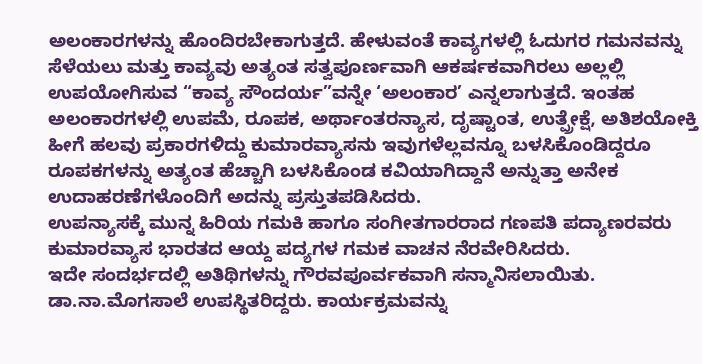ಅಲಂಕಾರಗಳನ್ನು ಹೊಂದಿರಬೇಕಾಗುತ್ತದೆ. ಹೇಳುವಂತೆ ಕಾವ್ಯಗಳಲ್ಲಿ ಓದುಗರ ಗಮನವನ್ನು ಸೆಳೆಯಲು ಮತ್ತು ಕಾವ್ಯವು ಅತ್ಯಂತ ಸತ್ವಪೂರ್ಣವಾಗಿ ಆಕರ್ಷಕವಾಗಿರಲು ಅಲ್ಲಲ್ಲಿ ಉಪಯೋಗಿಸುವ “ಕಾವ್ಯ ಸೌಂದರ್ಯ”ವನ್ನೇ ‘ಅಲಂಕಾರ’ ಎನ್ನಲಾಗುತ್ತದೆ. ಇಂತಹ ಅಲಂಕಾರಗಳಲ್ಲಿ ಉಪಮೆ, ರೂಪಕ, ಅರ್ಥಾಂತರನ್ಯಾಸ, ದೃಷ್ಟಾಂತ, ಉತ್ಪ್ರೇಕ್ಷೆ, ಅತಿಶಯೋಕ್ತಿ ಹೀಗೆ ಹಲವು ಪ್ರಕಾರಗಳಿದ್ದು ಕುಮಾರವ್ಯಾಸನು ಇವುಗಳೆಲ್ಲವನ್ನೂ ಬಳಸಿಕೊಂಡಿದ್ದರೂ ರೂಪಕಗಳನ್ನು ಅತ್ಯಂತ ಹೆಚ್ಚಾಗಿ ಬಳಸಿಕೊಂಡ ಕವಿಯಾಗಿದ್ದಾನೆ ಅನ್ನುತ್ತಾ ಅನೇಕ ಉದಾಹರಣೆಗಳೊಂದಿಗೆ ಅದನ್ನು ಪ್ರಸ್ತುತಪಡಿಸಿದರು.
ಉಪನ್ಯಾಸಕ್ಕೆ ಮುನ್ನ ಹಿರಿಯ ಗಮಕಿ ಹಾಗೂ ಸಂಗೀತಗಾರರಾದ ಗಣಪತಿ ಪದ್ಯಾಣರವರು ಕುಮಾರವ್ಯಾಸ ಭಾರತದ ಆಯ್ದ ಪದ್ಯಗಳ ಗಮಕ ವಾಚನ ನೆರವೇರಿಸಿದರು.
ಇದೇ ಸಂದರ್ಭದಲ್ಲಿ ಅತಿಥಿಗಳನ್ನು ಗೌರವಪೂರ್ವಕವಾಗಿ ಸನ್ಮಾನಿಸಲಾಯಿತು. ಡಾ.ನಾ.ಮೊಗಸಾಲೆ ಉಪಸ್ಥಿತರಿದ್ದರು. ಕಾರ್ಯಕ್ರಮವನ್ನು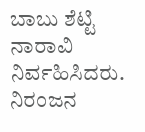ಬಾಬು ಶೆಟ್ಟಿ ನಾರಾವಿ ನಿರ್ವಹಿಸಿದರು. ನಿರಂಜನ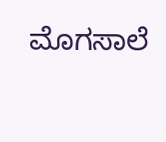ಮೊಗಸಾಲೆ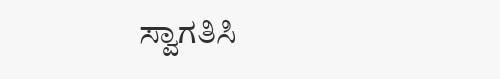ಸ್ವಾಗತಿಸಿ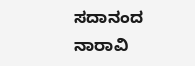ಸದಾನಂದ ನಾರಾವಿ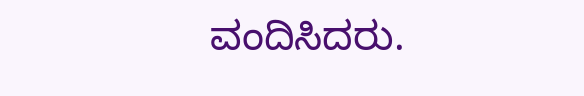ವಂದಿಸಿದರು.